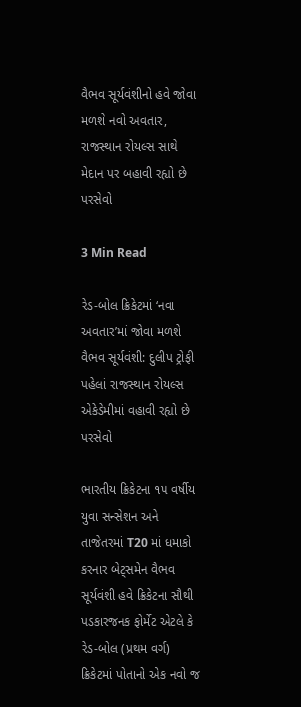વૈભવ સૂર્યવંશીનો હવે જોવા મળશે નવો અવતાર, રાજસ્થાન રોયલ્સ સાથે મેદાન પર બહાવી રહ્યો છે પરસેવો

3 Min Read

રેડ-બોલ ક્રિકેટમાં ‘નવા અવતાર’માં જોવા મળશે વૈભવ સૂર્યવંશી: દુલીપ ટ્રોફી પહેલાં રાજસ્થાન રોયલ્સ એકેડેમીમાં વહાવી રહ્યો છે પરસેવો

ભારતીય ક્રિકેટના ૧૫ વર્ષીય યુવા સન્સેશન અને તાજેતરમાં T20 માં ધમાકો કરનાર બેટ્સમેન વૈભવ સૂર્યવંશી હવે ક્રિકેટના સૌથી પડકારજનક ફોર્મેટ એટલે કે રેડ-બોલ (પ્રથમ વર્ગ) ક્રિકેટમાં પોતાનો એક નવો જ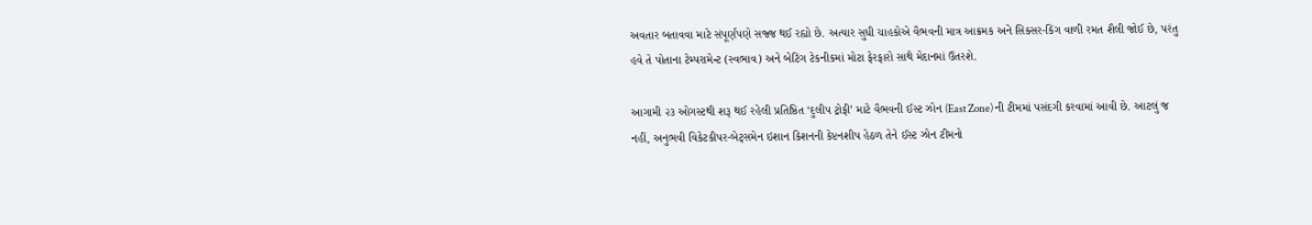અવતાર બતાવવા માટે સંપૂર્ણપણે સજ્જ થઈ રહ્યો છે. અત્યાર સુધી ચાહકોએ વૈભવની માત્ર આક્રમક અને સિક્સર-કિંગ વાળી રમત શૈલી જોઈ છે, પરંતુ હવે તે પોતાના ટેમ્પરામેન્ટ (સ્વભાવ) અને બેટિંગ ટેકનીકમાં મોટા ફેરફારો સાથે મેદાનમાં ઉતરશે.

આગામી ૨૩ ઓગસ્ટથી શરૂ થઈ રહેલી પ્રતિષ્ઠિત ‘દુલીપ ટ્રોફી’ માટે વૈભવની ઈસ્ટ ઝોન (East Zone) ની ટીમમાં પસંદગી કરવામાં આવી છે. આટલું જ નહીં, અનુભવી વિકેટકીપર-બેટ્સમેન ઇશાન કિશનની કેપ્ટનશીપ હેઠળ તેને ઈસ્ટ ઝોન ટીમનો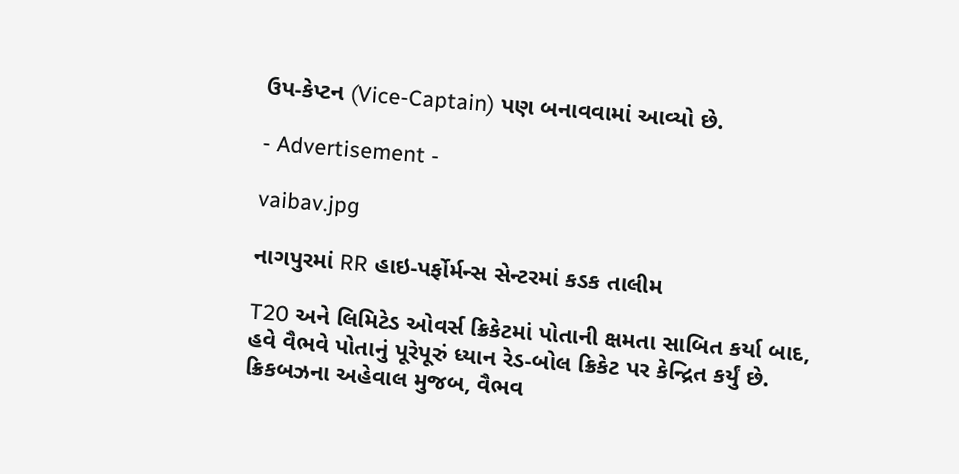ઉપ-કેપ્ટન (Vice-Captain) પણ બનાવવામાં આવ્યો છે.

- Advertisement -

vaibav.jpg

નાગપુરમાં RR હાઇ-પર્ફોર્મન્સ સેન્ટરમાં કડક તાલીમ

T20 અને લિમિટેડ ઓવર્સ ક્રિકેટમાં પોતાની ક્ષમતા સાબિત કર્યા બાદ, હવે વૈભવે પોતાનું પૂરેપૂરું ધ્યાન રેડ-બોલ ક્રિકેટ પર કેન્દ્રિત કર્યું છે. ક્રિકબઝના અહેવાલ મુજબ, વૈભવ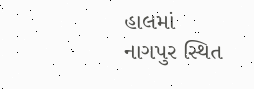હાલમાં નાગપુર સ્થિત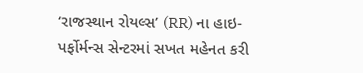‘રાજસ્થાન રોયલ્સ’ (RR) ના હાઇ-પર્ફોર્મન્સ સેન્ટરમાં સખત મહેનત કરી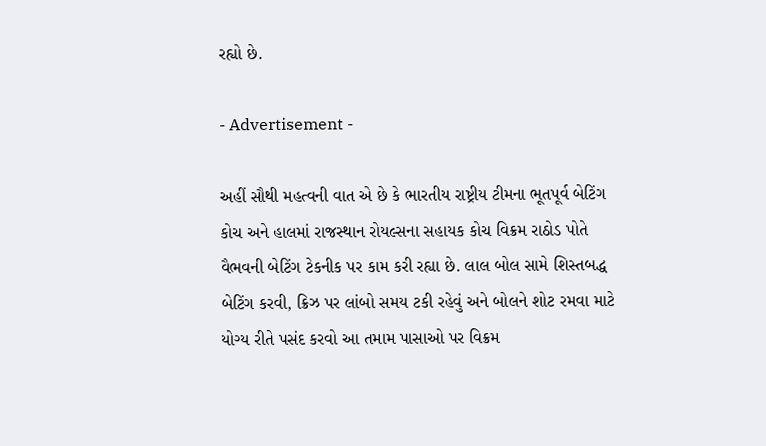રહ્યો છે.

- Advertisement -

અહીં સૌથી મહત્વની વાત એ છે કે ભારતીય રાષ્ટ્રીય ટીમના ભૂતપૂર્વ બેટિંગ કોચ અને હાલમાં રાજસ્થાન રોયલ્સના સહાયક કોચ વિક્રમ રાઠોડ પોતે વૈભવની બેટિંગ ટેકનીક પર કામ કરી રહ્યા છે. લાલ બોલ સામે શિસ્તબદ્ધ બેટિંગ કરવી, ક્રિઝ પર લાંબો સમય ટકી રહેવું અને બોલને શોટ રમવા માટે યોગ્ય રીતે પસંદ કરવો આ તમામ પાસાઓ પર વિક્રમ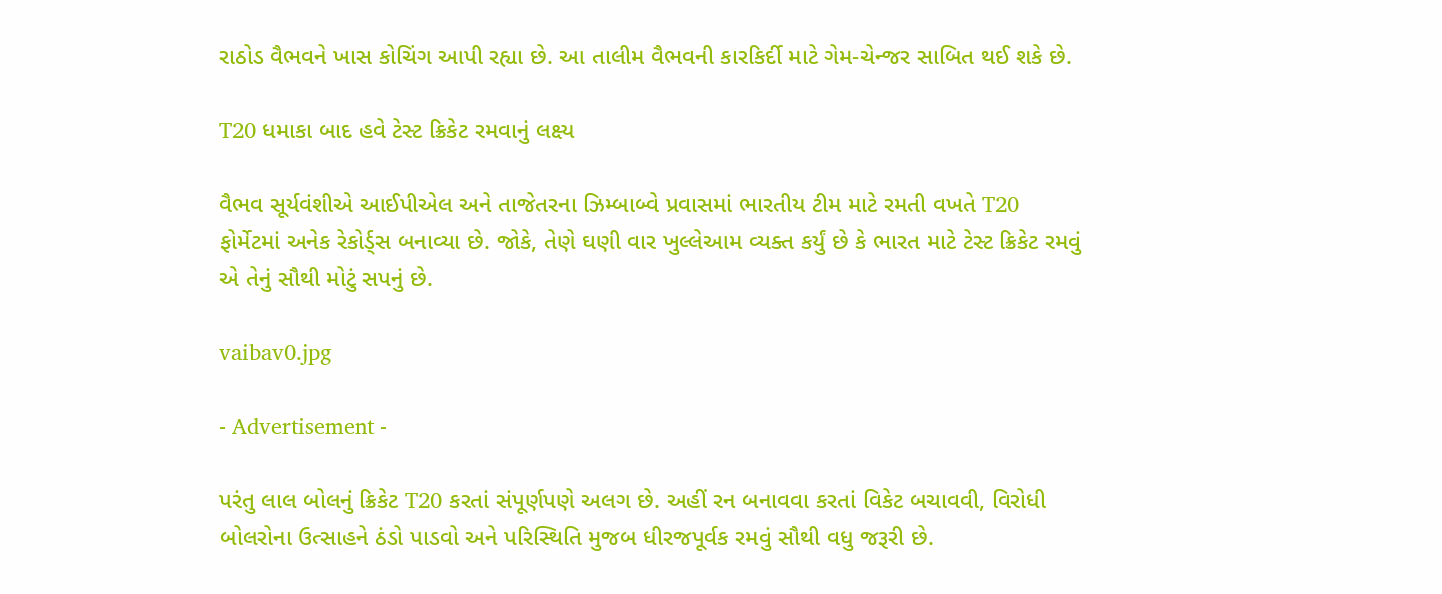રાઠોડ વૈભવને ખાસ કોચિંગ આપી રહ્યા છે. આ તાલીમ વૈભવની કારકિર્દી માટે ગેમ-ચેન્જર સાબિત થઈ શકે છે.

T20 ધમાકા બાદ હવે ટેસ્ટ ક્રિકેટ રમવાનું લક્ષ્ય

વૈભવ સૂર્યવંશીએ આઈપીએલ અને તાજેતરના ઝિમ્બાબ્વે પ્રવાસમાં ભારતીય ટીમ માટે રમતી વખતે T20 ફોર્મેટમાં અનેક રેકોર્ડ્સ બનાવ્યા છે. જોકે, તેણે ઘણી વાર ખુલ્લેઆમ વ્યક્ત કર્યું છે કે ભારત માટે ટેસ્ટ ક્રિકેટ રમવું એ તેનું સૌથી મોટું સપનું છે.

vaibav0.jpg

- Advertisement -

પરંતુ લાલ બોલનું ક્રિકેટ T20 કરતાં સંપૂર્ણપણે અલગ છે. અહીં રન બનાવવા કરતાં વિકેટ બચાવવી, વિરોધી બોલરોના ઉત્સાહને ઠંડો પાડવો અને પરિસ્થિતિ મુજબ ધીરજપૂર્વક રમવું સૌથી વધુ જરૂરી છે.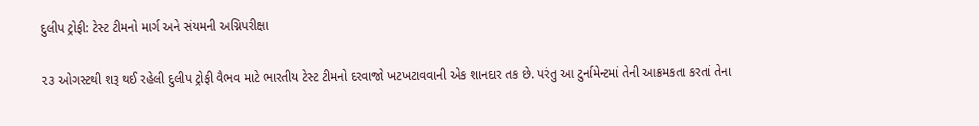દુલીપ ટ્રોફી: ટેસ્ટ ટીમનો માર્ગ અને સંયમની અગ્નિપરીક્ષા

૨૩ ઓગસ્ટથી શરૂ થઈ રહેલી દુલીપ ટ્રોફી વૈભવ માટે ભારતીય ટેસ્ટ ટીમનો દરવાજો ખટખટાવવાની એક શાનદાર તક છે. પરંતુ આ ટુર્નામેન્ટમાં તેની આક્રમકતા કરતાં તેના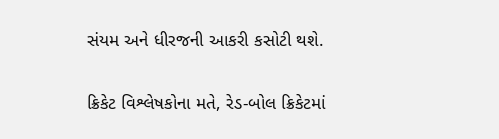સંયમ અને ધીરજની આકરી કસોટી થશે.

ક્રિકેટ વિશ્લેષકોના મતે, રેડ-બોલ ક્રિકેટમાં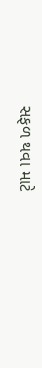સફળ થવા માટે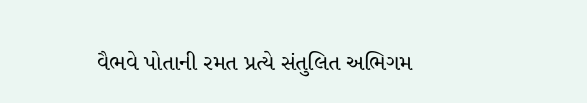વૈભવે પોતાની રમત પ્રત્યે સંતુલિત અભિગમ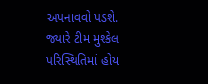અપનાવવો પડશે. જ્યારે ટીમ મુશ્કેલ પરિસ્થિતિમાં હોય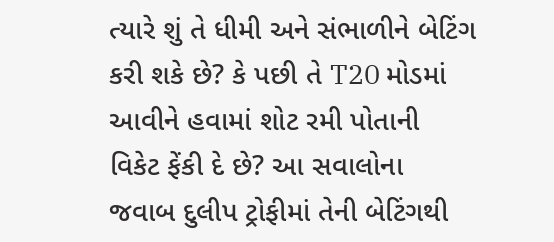ત્યારે શું તે ધીમી અને સંભાળીને બેટિંગ કરી શકે છે? કે પછી તે T20 મોડમાં આવીને હવામાં શોટ રમી પોતાની વિકેટ ફેંકી દે છે? આ સવાલોના જવાબ દુલીપ ટ્રોફીમાં તેની બેટિંગથી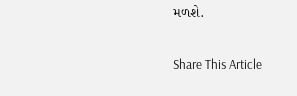મળશે.

Share This Article